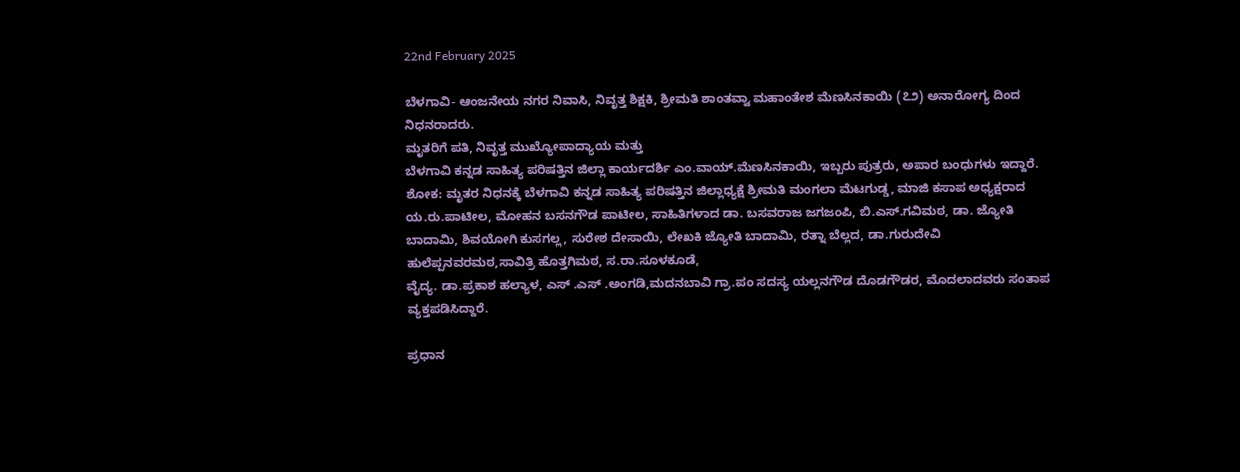22nd February 2025

ಬೆಳಗಾವಿ- ಆಂಜನೇಯ ನಗರ ನಿವಾಸಿ, ನಿವೃತ್ತ ಶಿಕ್ಷಕಿ, ಶ್ರೀಮತಿ ಶಾಂತವ್ವಾ ಮಹಾಂತೇಶ ಮೆಣಸಿನಕಾಯಿ (೭೨) ಅನಾರೋಗ್ಯ ದಿಂದ ನಿಧನರಾದರು.
ಮೃತರಿಗೆ ಪತಿ, ನಿವೃತ್ತ ಮುಖ್ಯೋಪಾದ್ಯಾಯ ಮತ್ತು
ಬೆಳಗಾವಿ ಕನ್ನಡ ಸಾಹಿತ್ಯ ಪರಿಷತ್ತಿನ ಜಿಲ್ಲಾ ಕಾರ್ಯದರ್ಶಿ ಎಂ.ವಾಯ್.ಮೆಣಸಿನಕಾಯಿ, ಇಬ್ಬರು ಪುತ್ರರು, ಅಪಾರ ಬಂಧುಗಳು ಇದ್ದಾರೆ.
ಶೋಕ: ಮೃತರ ನಿಧನಕ್ಕೆ ಬೆಳಗಾವಿ ಕನ್ನಡ ಸಾಹಿತ್ಯ ಪರಿಷತ್ತಿನ ಜಿಲ್ಲಾಧ್ಯಕ್ಷೆ ಶ್ರೀಮತಿ ಮಂಗಲಾ ಮೆಟಗುಡ್ಡ, ಮಾಜಿ ಕಸಾಪ ಅಧ್ಯಕ್ಷರಾದ ಯ.ರು.ಪಾಟೀಲ, ಮೋಹನ ಬಸನಗೌಡ ಪಾಟೀಲ, ಸಾಹಿತಿಗಳಾದ ಡಾ. ಬಸವರಾಜ ಜಗಜಂಪಿ, ಬಿ.ಎಸ್.ಗವಿಮಠ, ಡಾ. ಜ್ಯೋತಿ ಬಾದಾಮಿ, ಶಿವಯೋಗಿ ಕುಸಗಲ್ಲ, ಸುರೇಶ ದೇಸಾಯಿ, ಲೇಖಕಿ ಜ್ಯೋತಿ ಬಾದಾಮಿ, ರತ್ನಾ ಬೆಲ್ಲದ, ಡಾ.ಗುರುದೇವಿ ಹುಲೆಪ್ಪನವರಮಠ,ಸಾವಿತ್ರಿ ಹೊತ್ತಗಿಮಠ, ಸ.ರಾ.ಸೂಳಕೂಡೆ,
ವೈದ್ಯ. ಡಾ.ಪ್ರಕಾಶ ಹಲ್ಯಾಳ, ಎಸ್ .ಎಸ್ .ಅಂಗಡಿ,ಮದನಬಾವಿ ಗ್ರಾ.ಪಂ ಸದಸ್ಯ ಯಲ್ಲನಗೌಡ ದೊಡಗೌಡರ, ಮೊದಲಾದವರು ಸಂತಾಪ ವ್ಯಕ್ತಪಡಿಸಿದ್ದಾರೆ.

ಪ್ರಧಾನ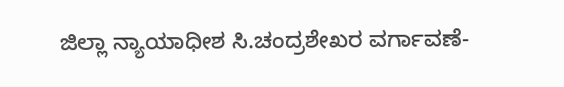ಜಿಲ್ಲಾ ನ್ಯಾಯಾಧೀಶ ಸಿ.ಚಂದ್ರಶೇಖರ ವರ್ಗಾವಣೆ-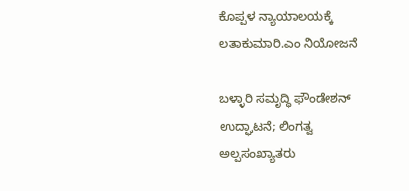ಕೊಪ್ಪಳ ನ್ಯಾಯಾಲಯಕ್ಕೆ ಲತಾಕುಮಾರಿ.ಎಂ ನಿಯೋಜನೆ

ಬಳ್ಳಾರಿ ಸಮೃದ್ಧಿ ಫೌಂಡೇಶನ್ ಉದ್ಘಾಟನೆ; ಲಿಂಗತ್ವ ಅಲ್ಪಸಂಖ್ಯಾತರು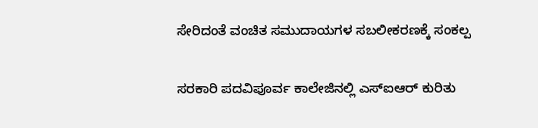ಸೇರಿದಂತೆ ವಂಚಿತ ಸಮುದಾಯಗಳ ಸಬಲೀಕರಣಕ್ಕೆ ಸಂಕಲ್ಪ

ಸರಕಾರಿ ಪದವಿಪೂರ್ವ ಕಾಲೇಜಿನಲ್ಲಿ ಎಸ್ಐಆರ್ ಕುರಿತು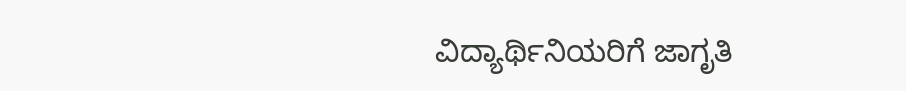ವಿದ್ಯಾರ್ಥಿನಿಯರಿಗೆ ಜಾಗೃತಿ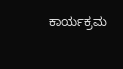ಕಾರ್ಯಕ್ರಮ